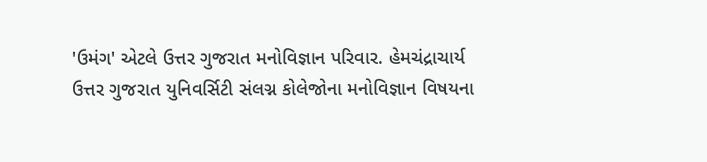'ઉમંગ' એટલે ઉત્તર ગુજરાત મનોવિજ્ઞાન પરિવાર. હેમચંદ્રાચાર્ય ઉત્તર ગુજરાત યુનિવર્સિટી સંલગ્ન કોલેજોના મનોવિજ્ઞાન વિષયના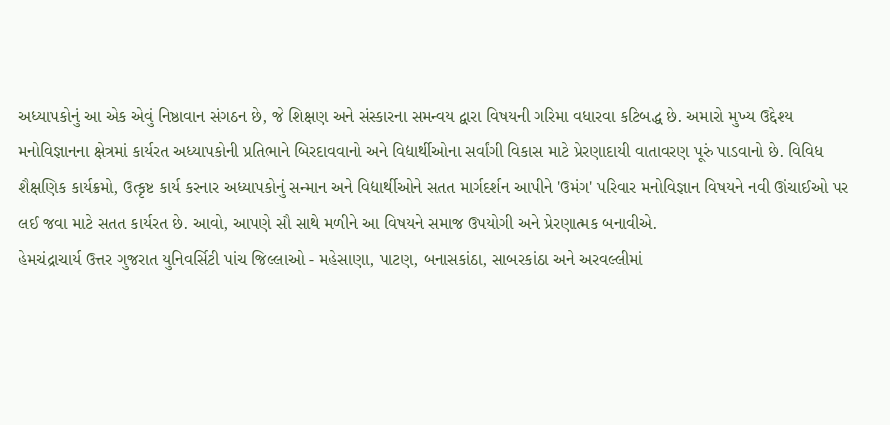અધ્યાપકોનું આ એક એવું નિષ્ઠાવાન સંગઠન છે, જે શિક્ષણ અને સંસ્કારના સમન્વય દ્વારા વિષયની ગરિમા વધારવા કટિબદ્ધ છે. અમારો મુખ્ય ઉદ્દેશ્ય મનોવિજ્ઞાનના ક્ષેત્રમાં કાર્યરત અધ્યાપકોની પ્રતિભાને બિરદાવવાનો અને વિદ્યાર્થીઓના સર્વાંગી વિકાસ માટે પ્રેરણાદાયી વાતાવરણ પૂરું પાડવાનો છે. વિવિધ શૈક્ષણિક કાર્યક્રમો, ઉત્કૃષ્ટ કાર્ય કરનાર અધ્યાપકોનું સન્માન અને વિદ્યાર્થીઓને સતત માર્ગદર્શન આપીને 'ઉમંગ' પરિવાર મનોવિજ્ઞાન વિષયને નવી ઊંચાઈઓ પર લઈ જવા માટે સતત કાર્યરત છે. આવો, આપણે સૌ સાથે મળીને આ વિષયને સમાજ ઉપયોગી અને પ્રેરણાત્મક બનાવીએ.
હેમચંદ્રાચાર્ય ઉત્તર ગુજરાત યુનિવર્સિટી પાંચ જિલ્લાઓ - મહેસાણા, પાટણ, બનાસકાંઠા, સાબરકાંઠા અને અરવલ્લીમાં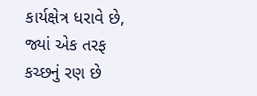કાર્યક્ષેત્ર ધરાવે છે, જ્યાં એક તરફ કચ્છનું રણ છે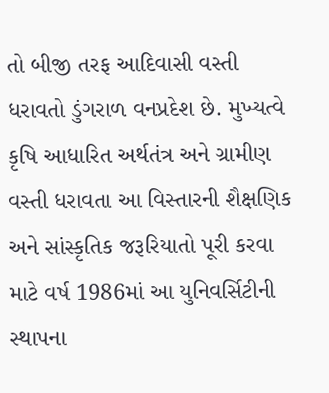તો બીજી તરફ આદિવાસી વસ્તી ધરાવતો ડુંગરાળ વનપ્રદેશ છે. મુખ્યત્વે કૃષિ આધારિત અર્થતંત્ર અને ગ્રામીણ વસ્તી ધરાવતા આ વિસ્તારની શૈક્ષણિક અને સાંસ્કૃતિક જરૂરિયાતો પૂરી કરવા માટે વર્ષ 1986માં આ યુનિવર્સિટીની સ્થાપના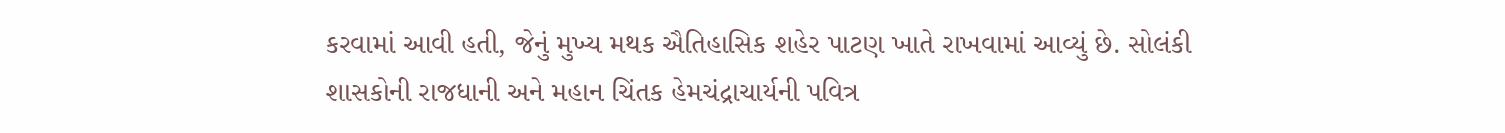કરવામાં આવી હતી, જેનું મુખ્ય મથક ઐતિહાસિક શહેર પાટણ ખાતે રાખવામાં આવ્યું છે. સોલંકી શાસકોની રાજધાની અને મહાન ચિંતક હેમચંદ્રાચાર્યની પવિત્ર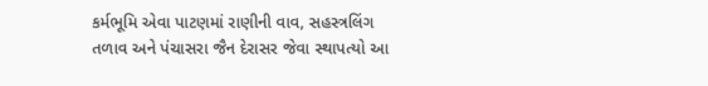કર્મભૂમિ એવા પાટણમાં રાણીની વાવ, સહસ્ત્રલિંગ તળાવ અને પંચાસરા જૈન દેરાસર જેવા સ્થાપત્યો આ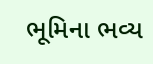ભૂમિના ભવ્ય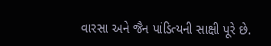વારસા અને જૈન પાંડિત્યની સાક્ષી પૂરે છે.